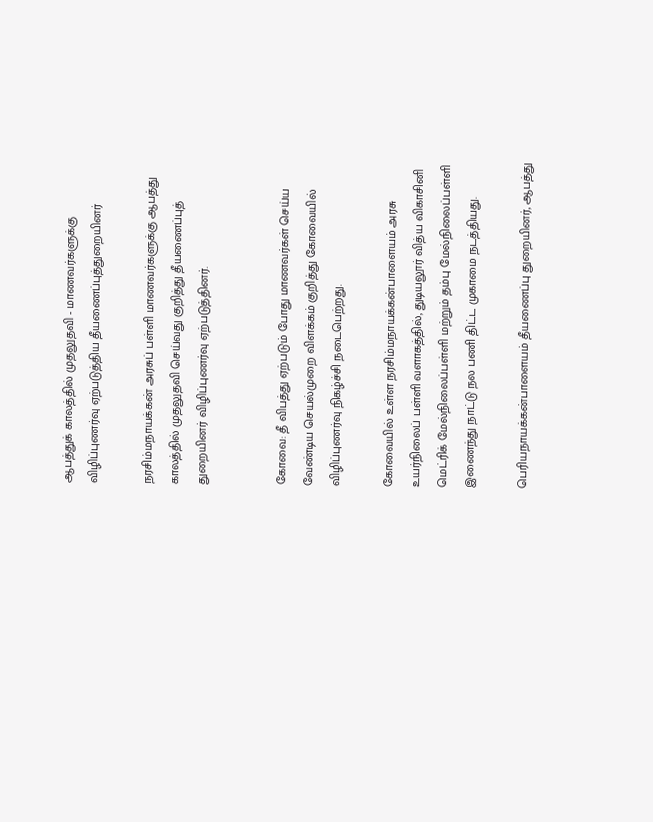ஆபத்துக் காலத்தில் முதலுதவி - மாணவர்களுக்கு விழிப்புணர்வு ஏற்படுத்திய தீயணைப்புத்துறையினர்

நரசிம்மநாயக்கன் அரசுப் பள்ளி மாணவர்களுக்கு ஆபத்து காலத்தில் முதலுதவி செய்வது குறித்து தீயணைப்புத் துறையினர் விழிப்புணர்வு ஏற்படுத்தினர்.


கோவை: தீ விபத்து ஏற்படும் போது மாணவர்கள் செய்ய வேண்டிய செயல்முறை விளக்கம் குறித்து கோவையில் விழிப்புணர்வு நிகழ்ச்சி நடைபெற்றது.

கோவையில் உள்ள நரசிம்மநாயக்கன்பாளையம் அரசு உயர்நிலைப் பள்ளி வளாகத்தில், துடியலூர் வித்ய விகாசினி மெட்ரிக் மேல்நிலைப்பள்ளி மற்றும் தம்பு மேல்நிலைப்பள்ளி இணைந்து நாட்டு நல பணி திட்ட முகாமை நடத்தியது.

பெரியநாயக்கன்பாளையம் தீயணைப்பு துறையினர், ஆபத்து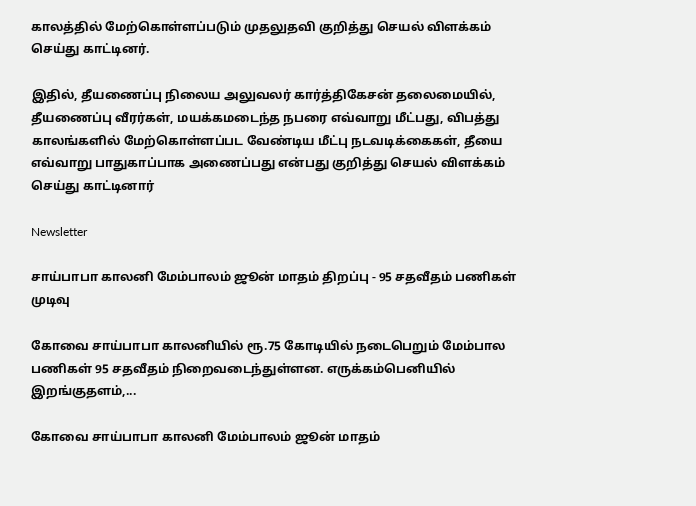காலத்தில் மேற்கொள்ளப்படும் முதலுதவி குறித்து செயல் விளக்கம் செய்து காட்டினர்.

இதில், தீயணைப்பு நிலைய அலுவலர் கார்த்திகேசன் தலைமையில், தீயணைப்பு வீரர்கள், மயக்கமடைந்த நபரை எவ்வாறு மீட்பது, விபத்து காலங்களில் மேற்கொள்ளப்பட வேண்டிய மீட்பு நடவடிக்கைகள், தீயை எவ்வாறு பாதுகாப்பாக அணைப்பது என்பது குறித்து செயல் விளக்கம் செய்து காட்டினார்

Newsletter

சாய்பாபா காலனி மேம்பாலம் ஜூன் மாதம் திறப்பு - 95 சதவீதம் பணிகள் முடிவு

கோவை சாய்பாபா காலனியில் ரூ.75 கோடியில் நடைபெறும் மேம்பால பணிகள் 95 சதவீதம் நிறைவடைந்துள்ளன. எருக்கம்பெனியில் இறங்குதளம்,...

கோவை சாய்பாபா காலனி மேம்பாலம் ஜூன் மாதம்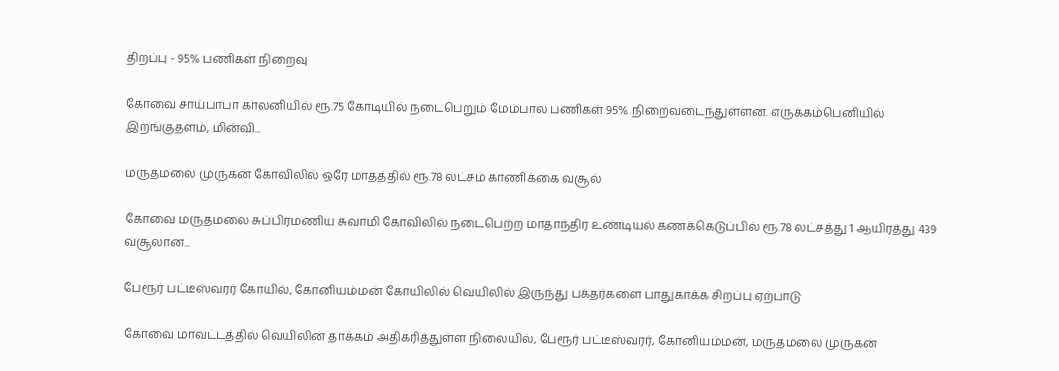திறப்பு - 95% பணிகள் நிறைவு

கோவை சாய்பாபா காலனியில் ரூ.75 கோடியில் நடைபெறும் மேம்பால பணிகள் 95% நிறைவடைந்துள்ளன. எருக்கம்பெனியில் இறங்குதளம், மின்வி...

மருதமலை முருகன் கோவிலில் ஒரே மாதத்தில் ரூ.78 லட்சம் காணிக்கை வசூல்

கோவை மருதமலை சுப்பிரமணிய சுவாமி கோவிலில் நடைபெற்ற மாதாந்திர உண்டியல் கணக்கெடுப்பில் ரூ.78 லட்சத்து 1 ஆயிரத்து 439 வசூலான...

பேரூர் பட்டீஸ்வரர் கோயில், கோனியம்மன் கோயிலில் வெயிலில் இருந்து பக்தர்களை பாதுகாக்க சிறப்பு ஏற்பாடு

கோவை மாவட்டத்தில் வெயிலின் தாக்கம் அதிகரித்துள்ள நிலையில், பேரூர் பட்டீஸ்வரர், கோனியம்மன், மருதமலை முருகன்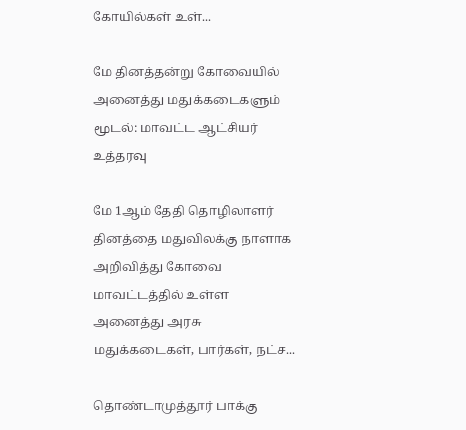கோயில்கள் உள்...

மே தினத்தன்று கோவையில் அனைத்து மதுக்கடைகளும் மூடல்: மாவட்ட ஆட்சியர் உத்தரவு

மே 1ஆம் தேதி தொழிலாளர் தினத்தை மதுவிலக்கு நாளாக அறிவித்து கோவை மாவட்டத்தில் உள்ள அனைத்து அரசு மதுக்கடைகள், பார்கள், நட்ச...

தொண்டாமுத்தூர் பாக்கு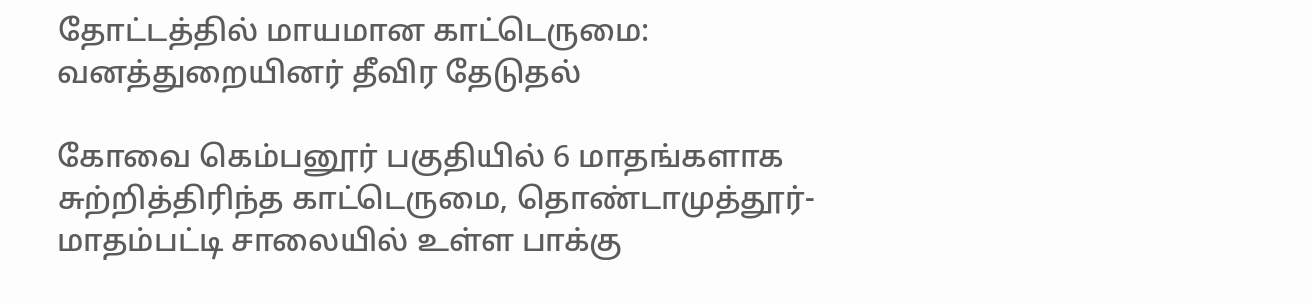தோட்டத்தில் மாயமான காட்டெருமை: வனத்துறையினர் தீவிர தேடுதல்

கோவை கெம்பனூர் பகுதியில் 6 மாதங்களாக சுற்றித்திரிந்த காட்டெருமை, தொண்டாமுத்தூர்-மாதம்பட்டி சாலையில் உள்ள பாக்கு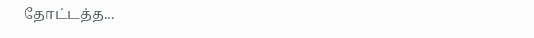தோட்டத்த...